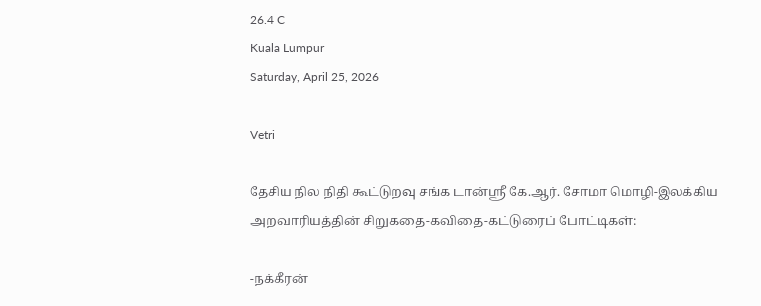26.4 C
Kuala Lumpur
Saturday, April 25, 2026

Vetri

தேசிய நில நிதி கூட்டுறவு சங்க டான்ஸ்ரீ கே.ஆர். சோமா மொழி-இலக்கிய அறவாரியத்தின் சிறுகதை-கவிதை-கட்டுரைப் போட்டிகள்:

-நக்கீரன்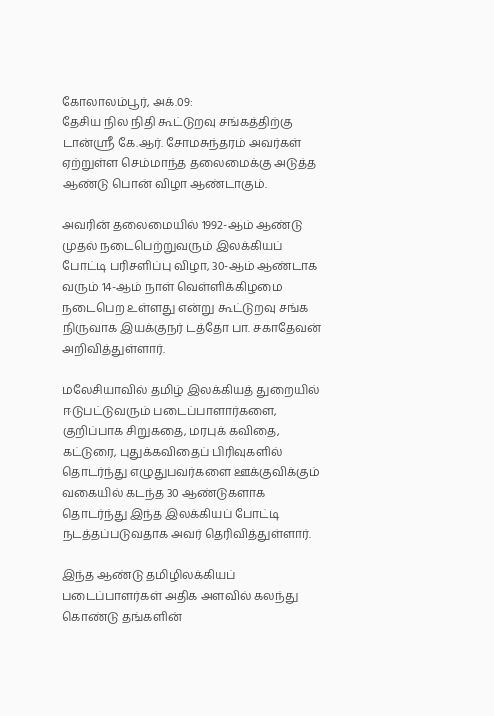கோலாலம்பூர், அக்.09:
தேசிய நில நிதி கூட்டுறவு சங்கத்திற்கு டான்ஸ்ரீ கே.ஆர். சோமசுந்தரம் அவர்கள் ஏற்றுள்ள செம்மாந்த தலைமைக்கு அடுத்த ஆண்டு பொன் விழா ஆண்டாகும்.

அவரின் தலைமையில் 1992-ஆம் ஆண்டு முதல் நடைபெற்றுவரும் இலக்கியப் போட்டி பரிசளிப்பு விழா, 30-ஆம் ஆண்டாக வரும் 14-ஆம் நாள் வெள்ளிக்கிழமை நடைபெற உள்ளது என்று கூட்டுறவு சங்க நிருவாக இயக்குநர் டத்தோ பா. சகாதேவன் அறிவித்துள்ளார்.

மலேசியாவில் தமிழ் இலக்கியத் துறையில் ஈடுபட்டுவரும் படைப்பாளார்களை, குறிப்பாக சிறுகதை, மரபுக் கவிதை, கட்டுரை, புதுக்கவிதைப் பிரிவுகளில் தொடர்ந்து எழுதுபவர்களை ஊக்குவிக்கும் வகையில் கடந்த 30 ஆண்டுகளாக தொடர்ந்து இந்த இலக்கியப் போட்டி நடத்தப்படுவதாக அவர் தெரிவித்துள்ளார்.

இந்த ஆண்டு தமிழிலக்கியப் படைப்பாளர்கள் அதிக அளவில் கலந்து கொண்டு தங்களின்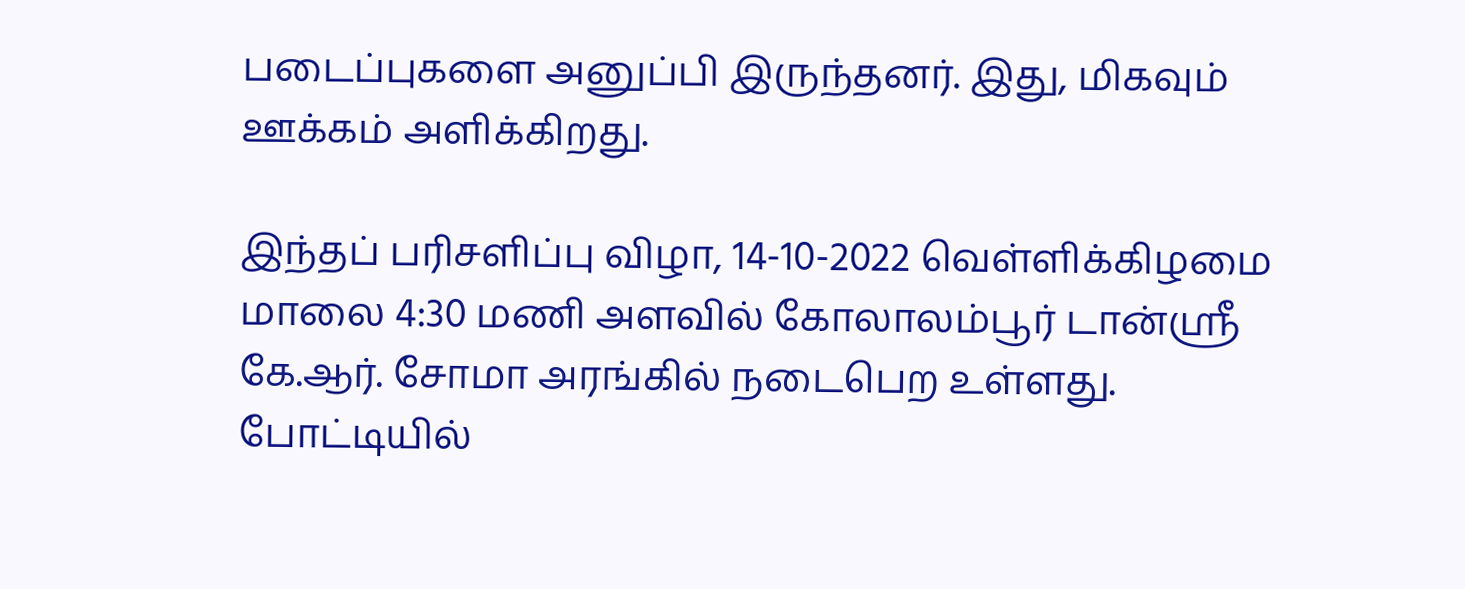படைப்புகளை அனுப்பி இருந்தனர். இது, மிகவும் ஊக்கம் அளிக்கிறது.

இந்தப் பரிசளிப்பு விழா, 14-10-2022 வெள்ளிக்கிழமை மாலை 4:30 மணி அளவில் கோலாலம்பூர் டான்ஸ்ரீ கே.ஆர். சோமா அரங்கில் நடைபெற உள்ளது. போட்டியில்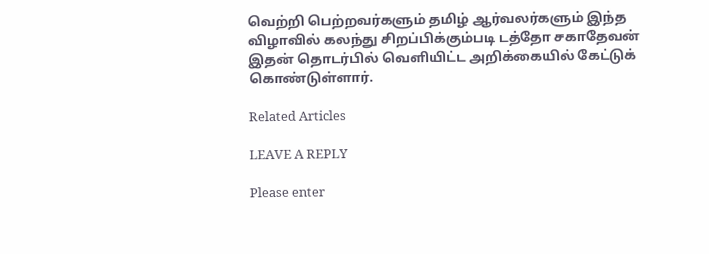வெற்றி பெற்றவர்களும் தமிழ் ஆர்வலர்களும் இந்த விழாவில் கலந்து சிறப்பிக்கும்படி டத்தோ சகாதேவன் இதன் தொடர்பில் வெளியிட்ட அறிக்கையில் கேட்டுக் கொண்டுள்ளார்.

Related Articles

LEAVE A REPLY

Please enter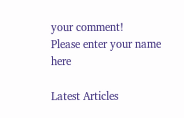your comment!
Please enter your name here

Latest Articles